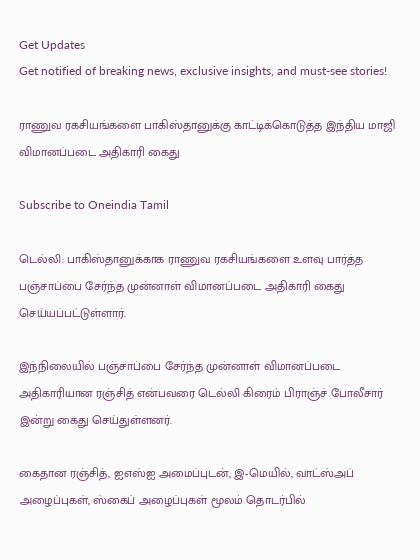Get Updates
Get notified of breaking news, exclusive insights, and must-see stories!

ராணுவ ரகசியங்களை பாகிஸ்தானுக்கு காட்டிக்கொடுத்த இந்திய மாஜி விமானப்படை அதிகாரி கைது

Subscribe to Oneindia Tamil

டெல்லி: பாகிஸ்தானுக்காக ராணுவ ரகசியங்களை உளவு பார்த்த பஞ்சாப்பை சேர்ந்த முன்னாள் விமானப்படை அதிகாரி கைது செய்யப்பட்டுள்ளார்.

இந்நிலையில் பஞ்சாப்பை சேர்ந்த முன்னாள் விமானப்படை அதிகாரியான ரஞ்சித் என்பவரை டெல்லி கிரைம் பிராஞ்ச் போலீசார் இன்று கைது செய்துள்ளனர்.

கைதான ரஞ்சித், ஐஎஸ்ஐ அமைப்புடன், இ-மெயில், வாட்ஸ்அப் அழைப்புகள், ஸ்கைப் அழைப்புகள் மூலம் தொடர்பில்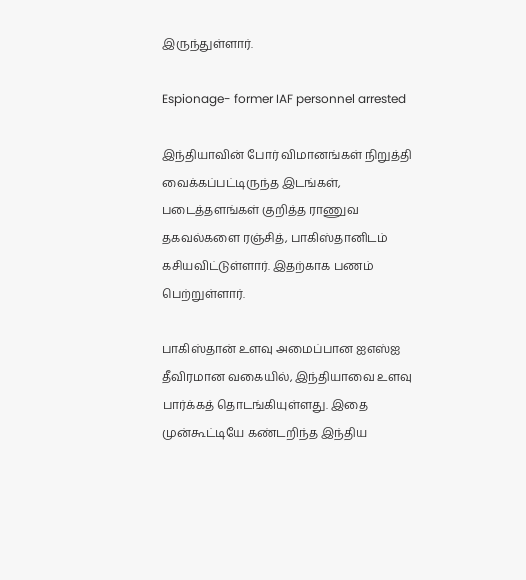இருந்துள்ளார்.

Espionage- former IAF personnel arrested

இந்தியாவின் போர் விமானங்கள் நிறுத்தி வைக்கப்பட்டிருந்த இடங்கள், படைத்தளங்கள் குறித்த ராணுவ தகவல்களை ரஞ்சித், பாகிஸ்தானிடம் கசியவிட்டுள்ளார். இதற்காக பணம் பெற்றுள்ளார்.

பாகிஸ்தான் உளவு அமைப்பான ஐஎஸ்ஐ தீவிரமான வகையில், இந்தியாவை உளவு பார்க்கத் தொடங்கியுள்ளது. இதை முன்கூட்டியே கண்டறிந்த இந்திய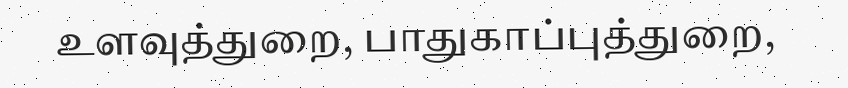உளவுத்துறை, பாதுகாப்புத்துறை,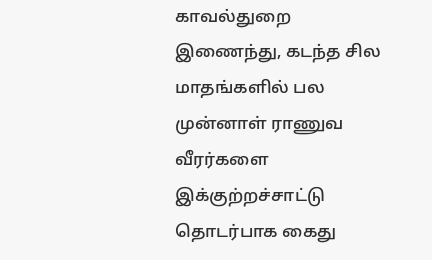காவல்துறை இணைந்து, கடந்த சில மாதங்களில் பல முன்னாள் ராணுவ வீரர்களை இக்குற்றச்சாட்டு தொடர்பாக கைது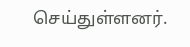செய்துள்ளனர்.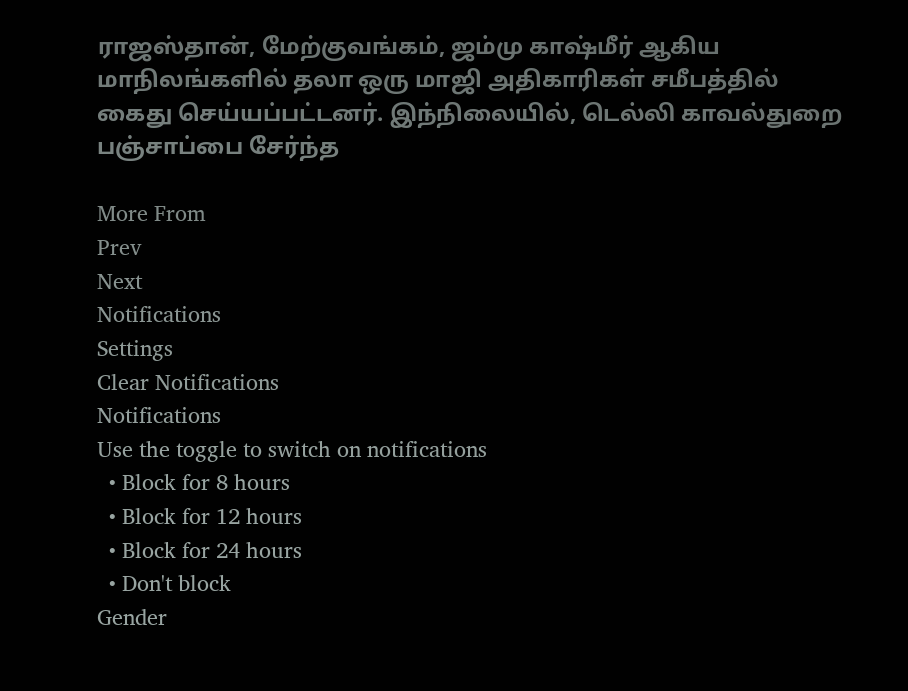ராஜஸ்தான், மேற்குவங்கம், ஜம்மு காஷ்மீர் ஆகிய மாநிலங்களில் தலா ஒரு மாஜி அதிகாரிகள் சமீபத்தில் கைது செய்யப்பட்டனர். இந்நிலையில், டெல்லி காவல்துறை பஞ்சாப்பை சேர்ந்த

More From
Prev
Next
Notifications
Settings
Clear Notifications
Notifications
Use the toggle to switch on notifications
  • Block for 8 hours
  • Block for 12 hours
  • Block for 24 hours
  • Don't block
Gender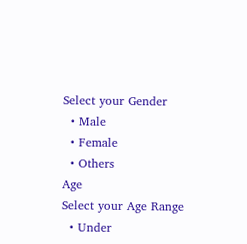Select your Gender
  • Male
  • Female
  • Others
Age
Select your Age Range
  • Under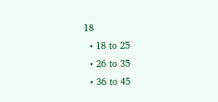18
  • 18 to 25
  • 26 to 35
  • 36 to 45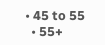• 45 to 55
  • 55+